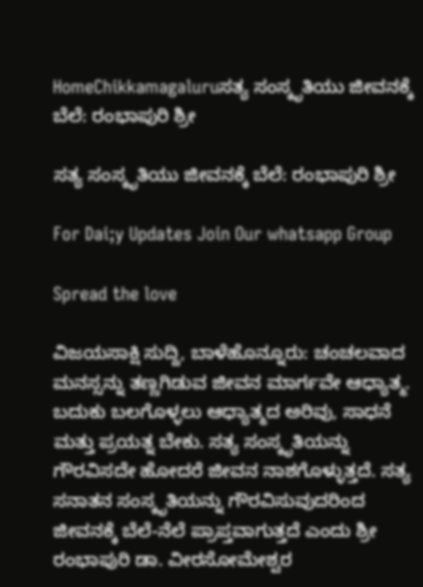HomeChikkamagaluruಸತ್ಯ ಸಂಸ್ಕೃತಿಯು ಜೀವನಕ್ಕೆ ಬೆಲೆ: ರಂಭಾಪುರಿ ಶ್ರೀ

ಸತ್ಯ ಸಂಸ್ಕೃತಿಯು ಜೀವನಕ್ಕೆ ಬೆಲೆ: ರಂಭಾಪುರಿ ಶ್ರೀ

For Dai;y Updates Join Our whatsapp Group

Spread the love

ವಿಜಯಸಾಕ್ಷಿ ಸುದ್ದಿ, ಬಾಳೆಹೊನ್ನೂರು: ಚಂಚಲವಾದ ಮನಸ್ಸನ್ನು ತಣ್ಣಗಿಡುವ ಜೀವನ ಮಾರ್ಗವೇ ಆಧ್ಯಾತ್ಮ. ಬದುಕು ಬಲಗೊಳ್ಳಲು ಆಧ್ಯಾತ್ಮದ ಅರಿವು, ಸಾಧನೆ ಮತ್ತು ಪ್ರಯತ್ನ ಬೇಕು. ಸತ್ಯ ಸಂಸ್ಕೃತಿಯನ್ನು ಗೌರವಿಸದೇ ಹೋದರೆ ಜೀವನ ನಾಶಗೊಳ್ಳುತ್ತದೆ. ಸತ್ಯ ಸನಾತನ ಸಂಸ್ಕೃತಿಯನ್ನು ಗೌರವಿಸುವುದರಿಂದ ಜೀವನಕ್ಕೆ ಬೆಲೆ-ನೆಲೆ ಪ್ರಾಪ್ತವಾಗುತ್ತದೆ ಎಂದು ಶ್ರೀ ರಂಭಾಪುರಿ ಡಾ. ವೀರಸೋಮೇಶ್ವರ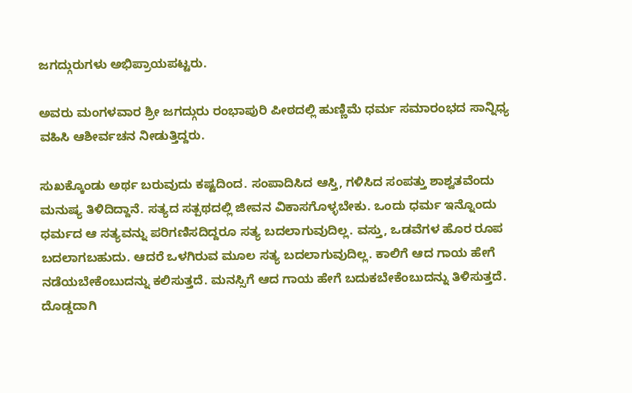ಜಗದ್ಗುರುಗಳು ಅಭಿಪ್ರಾಯಪಟ್ಟರು.

ಅವರು ಮಂಗಳವಾರ ಶ್ರೀ ಜಗದ್ಗುರು ರಂಭಾಪುರಿ ಪೀಠದಲ್ಲಿ ಹುಣ್ಣಿಮೆ ಧರ್ಮ ಸಮಾರಂಭದ ಸಾನ್ನಿಧ್ಯ ವಹಿಸಿ ಆಶೀರ್ವಚನ ನೀಡುತ್ತಿದ್ದರು.

ಸುಖಕ್ಕೊಂಡು ಅರ್ಥ ಬರುವುದು ಕಷ್ಟದಿಂದ. ಸಂಪಾದಿಸಿದ ಆಸ್ತಿ, ಗಳಿಸಿದ ಸಂಪತ್ತು ಶಾಶ್ವತವೆಂದು ಮನುಷ್ಯ ತಿಳಿದಿದ್ದಾನೆ. ಸತ್ಯದ ಸತ್ಪಥದಲ್ಲಿ ಜೀವನ ವಿಕಾಸಗೊಳ್ಳಬೇಕು. ಒಂದು ಧರ್ಮ ಇನ್ನೊಂದು ಧರ್ಮದ ಆ ಸತ್ಯವನ್ನು ಪರಿಗಣಿಸದಿದ್ದರೂ ಸತ್ಯ ಬದಲಾಗುವುದಿಲ್ಲ. ವಸ್ತು, ಒಡವೆಗಳ ಹೊರ ರೂಪ ಬದಲಾಗಬಹುದು. ಆದರೆ ಒಳಗಿರುವ ಮೂಲ ಸತ್ಯ ಬದಲಾಗುವುದಿಲ್ಲ. ಕಾಲಿಗೆ ಆದ ಗಾಯ ಹೇಗೆ ನಡೆಯಬೇಕೆಂಬುದನ್ನು ಕಲಿಸುತ್ತದೆ. ಮನಸ್ಸಿಗೆ ಆದ ಗಾಯ ಹೇಗೆ ಬದುಕಬೇಕೆಂಬುದನ್ನು ತಿಳಿಸುತ್ತದೆ. ದೊಡ್ಡದಾಗಿ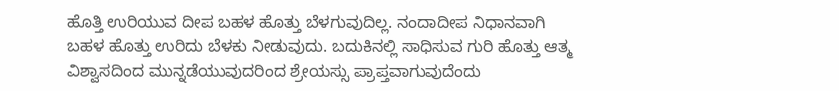ಹೊತ್ತಿ ಉರಿಯುವ ದೀಪ ಬಹಳ ಹೊತ್ತು ಬೆಳಗುವುದಿಲ್ಲ. ನಂದಾದೀಪ ನಿಧಾನವಾಗಿ ಬಹಳ ಹೊತ್ತು ಉರಿದು ಬೆಳಕು ನೀಡುವುದು. ಬದುಕಿನಲ್ಲಿ ಸಾಧಿಸುವ ಗುರಿ ಹೊತ್ತು ಆತ್ಮ ವಿಶ್ವಾಸದಿಂದ ಮುನ್ನಡೆಯುವುದರಿಂದ ಶ್ರೇಯಸ್ಸು ಪ್ರಾಪ್ತವಾಗುವುದೆಂದು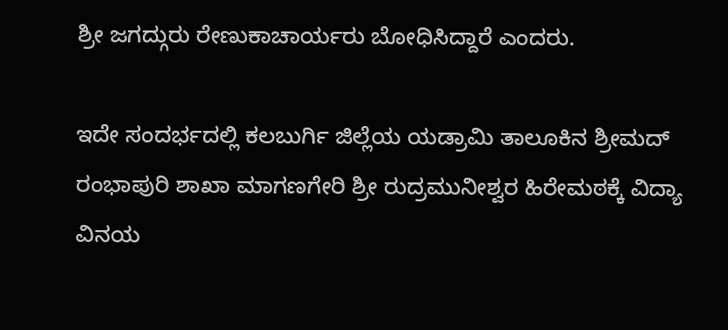ಶ್ರೀ ಜಗದ್ಗುರು ರೇಣುಕಾಚಾರ್ಯರು ಬೋಧಿಸಿದ್ದಾರೆ ಎಂದರು.

ಇದೇ ಸಂದರ್ಭದಲ್ಲಿ ಕಲಬುರ್ಗಿ ಜಿಲ್ಲೆಯ ಯಡ್ರಾಮಿ ತಾಲೂಕಿನ ಶ್ರೀಮದ್ ರಂಭಾಪುರಿ ಶಾಖಾ ಮಾಗಣಗೇರಿ ಶ್ರೀ ರುದ್ರಮುನೀಶ್ವರ ಹಿರೇಮಠಕ್ಕೆ ವಿದ್ಯಾ ವಿನಯ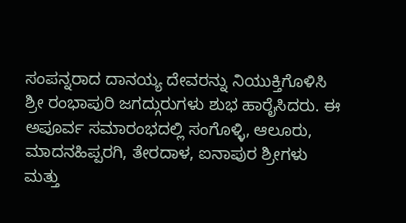ಸಂಪನ್ನರಾದ ದಾನಯ್ಯ ದೇವರನ್ನು ನಿಯುಕ್ತಿಗೊಳಿಸಿ ಶ್ರೀ ರಂಭಾಪುರಿ ಜಗದ್ಗುರುಗಳು ಶುಭ ಹಾರೈಸಿದರು. ಈ ಅಪೂರ್ವ ಸಮಾರಂಭದಲ್ಲಿ ಸಂಗೊಳ್ಳಿ, ಆಲೂರು, ಮಾದನಹಿಪ್ಪರಗಿ, ತೇರದಾಳ, ಐನಾಪುರ ಶ್ರೀಗಳು ಮತ್ತು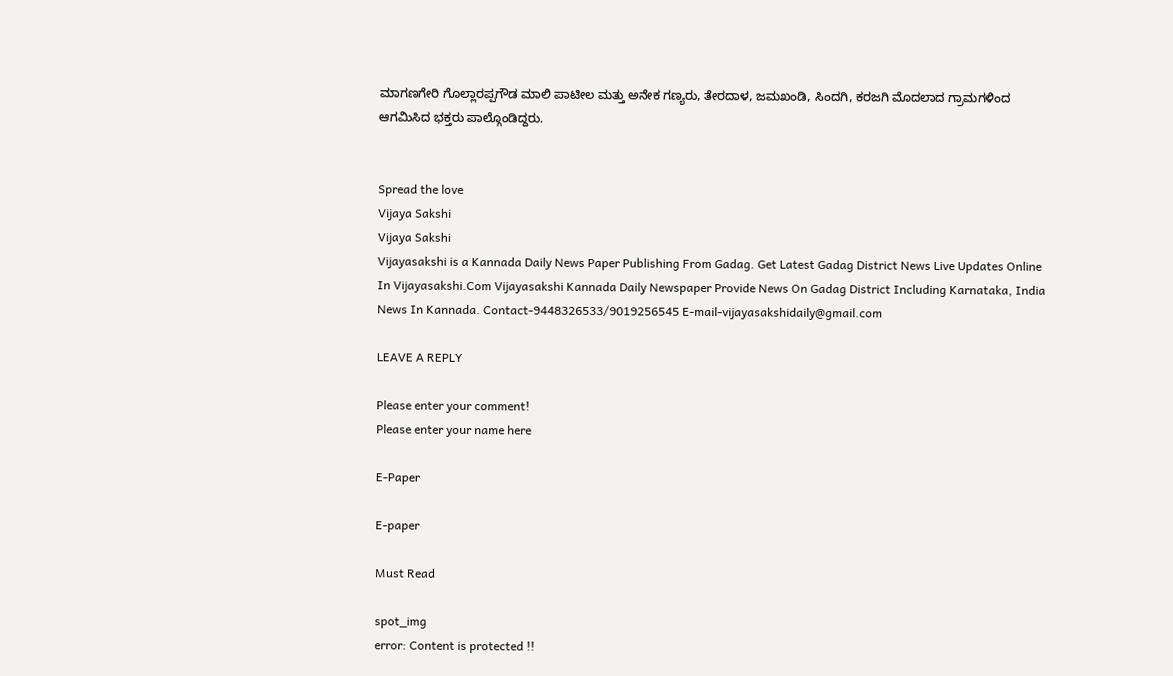ಮಾಗಣಗೇರಿ ಗೊಲ್ಲಾರಪ್ಪಗೌಡ ಮಾಲಿ ಪಾಟೀಲ ಮತ್ತು ಅನೇಕ ಗಣ್ಯರು, ತೇರದಾಳ, ಜಮಖಂಡಿ, ಸಿಂದಗಿ, ಕರಜಗಿ ಮೊದಲಾದ ಗ್ರಾಮಗಳಿಂದ ಆಗಮಿಸಿದ ಭಕ್ತರು ಪಾಲ್ಗೊಂಡಿದ್ದರು.


Spread the love
Vijaya Sakshi
Vijaya Sakshi
Vijayasakshi is a Kannada Daily News Paper Publishing From Gadag. Get Latest Gadag District News Live Updates Online In Vijayasakshi.Com Vijayasakshi Kannada Daily Newspaper Provide News On Gadag District Including Karnataka, India News In Kannada. Contact-9448326533/9019256545 E-mail-vijayasakshidaily@gmail.com

LEAVE A REPLY

Please enter your comment!
Please enter your name here

E-Paper

E-paper

Must Read

spot_img
error: Content is protected !!